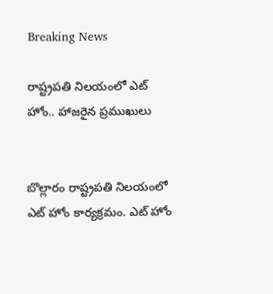Breaking News

రాష్ట్రపతి నిలయంలో ఎట్‌ హోం.. హాజరైన ప్రముఖులు


బొల్లారం రాష్ట్రపతి నిలయంలో ఎట్ హోం కార్యక్రమం. ఎట్ హోం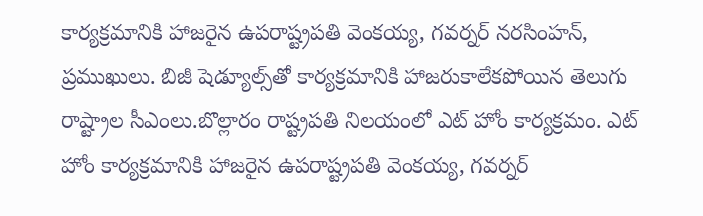కార్యక్రమానికి హాజరైన ఉపరాష్ట్రపతి వెంకయ్య, గవర్నర్ నరసింహన్, ప్రముఖులు. బిజీ షెడ్యూల్స్‌తో కార్యక్రమానికి హాజరుకాలేకపోయిన తెలుగు రాష్ట్రాల సీఎంలు.బొల్లారం రాష్ట్రపతి నిలయంలో ఎట్ హోం కార్యక్రమం. ఎట్ హోం కార్యక్రమానికి హాజరైన ఉపరాష్ట్రపతి వెంకయ్య, గవర్నర్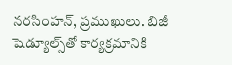నరసింహన్, ప్రముఖులు. బిజీ షెడ్యూల్స్‌తో కార్యక్రమానికి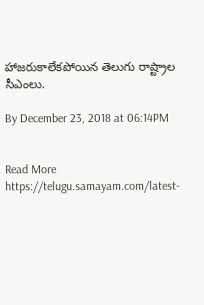హాజరుకాలేకపోయిన తెలుగు రాష్ట్రాల సీఎంలు.

By December 23, 2018 at 06:14PM


Read More https://telugu.samayam.com/latest-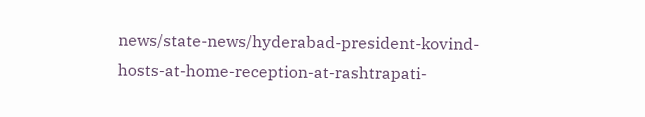news/state-news/hyderabad-president-kovind-hosts-at-home-reception-at-rashtrapati-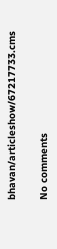bhavan/articleshow/67217733.cms

No comments